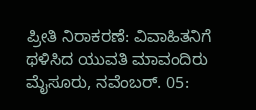ಪ್ರೀತಿ ನಿರಾಕರಣೆ: ವಿವಾಹಿತನಿಗೆ ಥಳಿಸಿದ ಯುವತಿ ಮಾವಂದಿರು
ಮೈಸೂರು, ನವೆಂಬರ್. 05: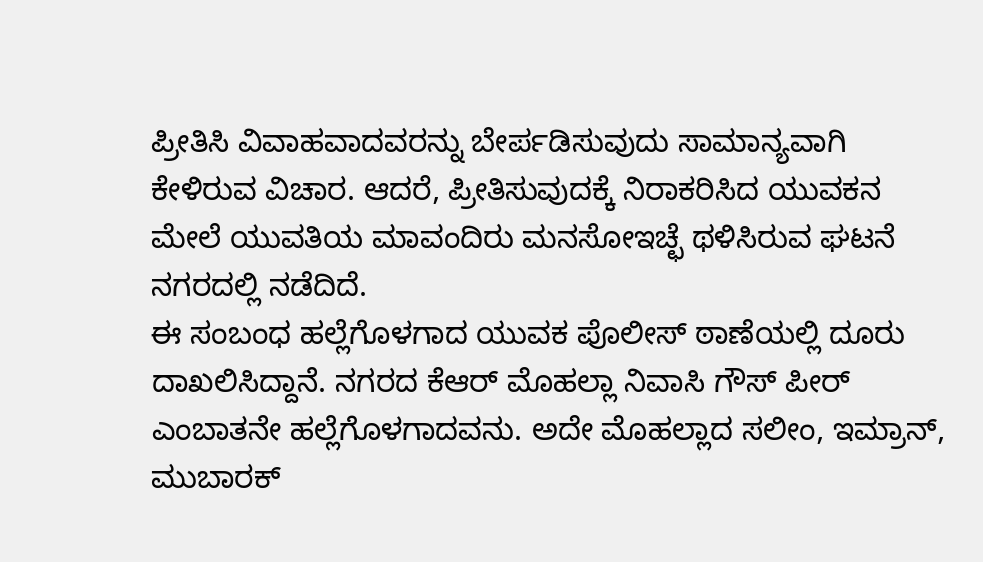ಪ್ರೀತಿಸಿ ವಿವಾಹವಾದವರನ್ನು ಬೇರ್ಪಡಿಸುವುದು ಸಾಮಾನ್ಯವಾಗಿ ಕೇಳಿರುವ ವಿಚಾರ. ಆದರೆ, ಪ್ರೀತಿಸುವುದಕ್ಕೆ ನಿರಾಕರಿಸಿದ ಯುವಕನ ಮೇಲೆ ಯುವತಿಯ ಮಾವಂದಿರು ಮನಸೋಇಚ್ಛೆ ಥಳಿಸಿರುವ ಘಟನೆ ನಗರದಲ್ಲಿ ನಡೆದಿದೆ.
ಈ ಸಂಬಂಧ ಹಲ್ಲೆಗೊಳಗಾದ ಯುವಕ ಪೊಲೀಸ್ ಠಾಣೆಯಲ್ಲಿ ದೂರು ದಾಖಲಿಸಿದ್ದಾನೆ. ನಗರದ ಕೆಆರ್ ಮೊಹಲ್ಲಾ ನಿವಾಸಿ ಗೌಸ್ ಪೀರ್ ಎಂಬಾತನೇ ಹಲ್ಲೆಗೊಳಗಾದವನು. ಅದೇ ಮೊಹಲ್ಲಾದ ಸಲೀಂ, ಇಮ್ರಾನ್, ಮುಬಾರಕ್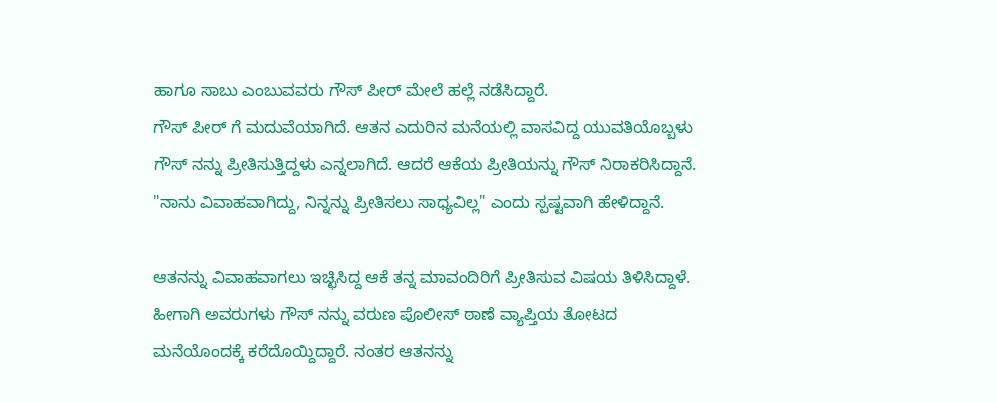ಹಾಗೂ ಸಾಬು ಎಂಬುವವರು ಗೌಸ್ ಪೀರ್ ಮೇಲೆ ಹಲ್ಲೆ ನಡೆಸಿದ್ದಾರೆ.
ಗೌಸ್ ಪೀರ್ ಗೆ ಮದುವೆಯಾಗಿದೆ. ಆತನ ಎದುರಿನ ಮನೆಯಲ್ಲಿ ವಾಸವಿದ್ದ ಯುವತಿಯೊಬ್ಬಳು ಗೌಸ್ ನನ್ನು ಪ್ರೀತಿಸುತ್ತಿದ್ದಳು ಎನ್ನಲಾಗಿದೆ. ಆದರೆ ಆಕೆಯ ಪ್ರೀತಿಯನ್ನು ಗೌಸ್ ನಿರಾಕರಿಸಿದ್ದಾನೆ. "ನಾನು ವಿವಾಹವಾಗಿದ್ದು, ನಿನ್ನನ್ನು ಪ್ರೀತಿಸಲು ಸಾಧ್ಯವಿಲ್ಲ" ಎಂದು ಸ್ಪಷ್ಟವಾಗಿ ಹೇಳಿದ್ದಾನೆ.

ಆತನನ್ನು ವಿವಾಹವಾಗಲು ಇಚ್ಛಿಸಿದ್ದ ಆಕೆ ತನ್ನ ಮಾವಂದಿರಿಗೆ ಪ್ರೀತಿಸುವ ವಿಷಯ ತಿಳಿಸಿದ್ದಾಳೆ. ಹೀಗಾಗಿ ಅವರುಗಳು ಗೌಸ್ ನನ್ನು ವರುಣ ಪೊಲೀಸ್ ಠಾಣೆ ವ್ಯಾಪ್ತಿಯ ತೋಟದ ಮನೆಯೊಂದಕ್ಕೆ ಕರೆದೊಯ್ದಿದ್ದಾರೆ. ನಂತರ ಆತನನ್ನು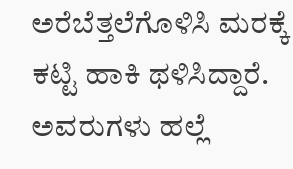ಅರೆಬೆತ್ತಲೆಗೊಳಿಸಿ ಮರಕ್ಕೆ ಕಟ್ಟಿ ಹಾಕಿ ಥಳಿಸಿದ್ದಾರೆ.
ಅವರುಗಳು ಹಲ್ಲೆ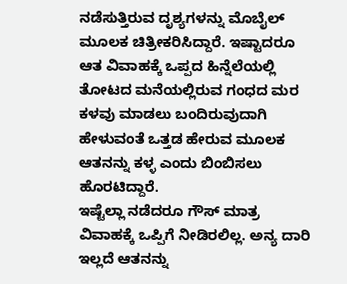ನಡೆಸುತ್ತಿರುವ ದೃಶ್ಯಗಳನ್ನು ಮೊಬೈಲ್ ಮೂಲಕ ಚಿತ್ರೀಕರಿಸಿದ್ದಾರೆ. ಇಷ್ಟಾದರೂ ಆತ ವಿವಾಹಕ್ಕೆ ಒಪ್ಪದ ಹಿನ್ನೆಲೆಯಲ್ಲಿ ತೋಟದ ಮನೆಯಲ್ಲಿರುವ ಗಂಧದ ಮರ ಕಳವು ಮಾಡಲು ಬಂದಿರುವುದಾಗಿ ಹೇಳುವಂತೆ ಒತ್ತಡ ಹೇರುವ ಮೂಲಕ ಆತನನ್ನು ಕಳ್ಳ ಎಂದು ಬಿಂಬಿಸಲು ಹೊರಟಿದ್ದಾರೆ.
ಇಷ್ಟೆಲ್ಲಾ ನಡೆದರೂ ಗೌಸ್ ಮಾತ್ರ ವಿವಾಹಕ್ಕೆ ಒಪ್ಪಿಗೆ ನೀಡಿರಲಿಲ್ಲ. ಅನ್ಯ ದಾರಿ ಇಲ್ಲದೆ ಆತನನ್ನು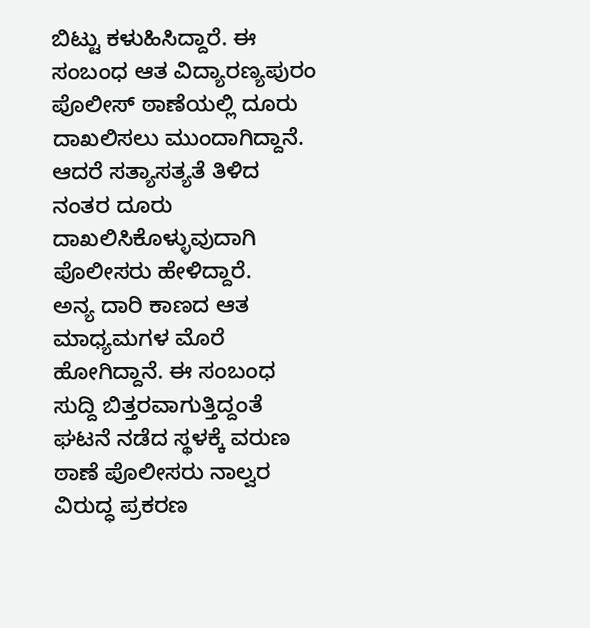ಬಿಟ್ಟು ಕಳುಹಿಸಿದ್ದಾರೆ. ಈ ಸಂಬಂಧ ಆತ ವಿದ್ಯಾರಣ್ಯಪುರಂ ಪೊಲೀಸ್ ಠಾಣೆಯಲ್ಲಿ ದೂರು ದಾಖಲಿಸಲು ಮುಂದಾಗಿದ್ದಾನೆ. ಆದರೆ ಸತ್ಯಾಸತ್ಯತೆ ತಿಳಿದ ನಂತರ ದೂರು ದಾಖಲಿಸಿಕೊಳ್ಳುವುದಾಗಿ ಪೊಲೀಸರು ಹೇಳಿದ್ದಾರೆ.
ಅನ್ಯ ದಾರಿ ಕಾಣದ ಆತ ಮಾಧ್ಯಮಗಳ ಮೊರೆ ಹೋಗಿದ್ದಾನೆ. ಈ ಸಂಬಂಧ ಸುದ್ದಿ ಬಿತ್ತರವಾಗುತ್ತಿದ್ದಂತೆ ಘಟನೆ ನಡೆದ ಸ್ಥಳಕ್ಕೆ ವರುಣ ಠಾಣೆ ಪೊಲೀಸರು ನಾಲ್ವರ
ವಿರುದ್ಧ ಪ್ರಕರಣ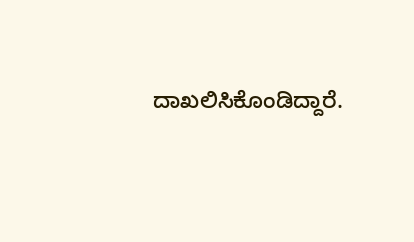ದಾಖಲಿಸಿಕೊಂಡಿದ್ದಾರೆ.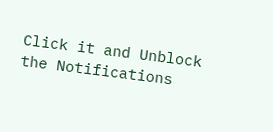Click it and Unblock the Notifications